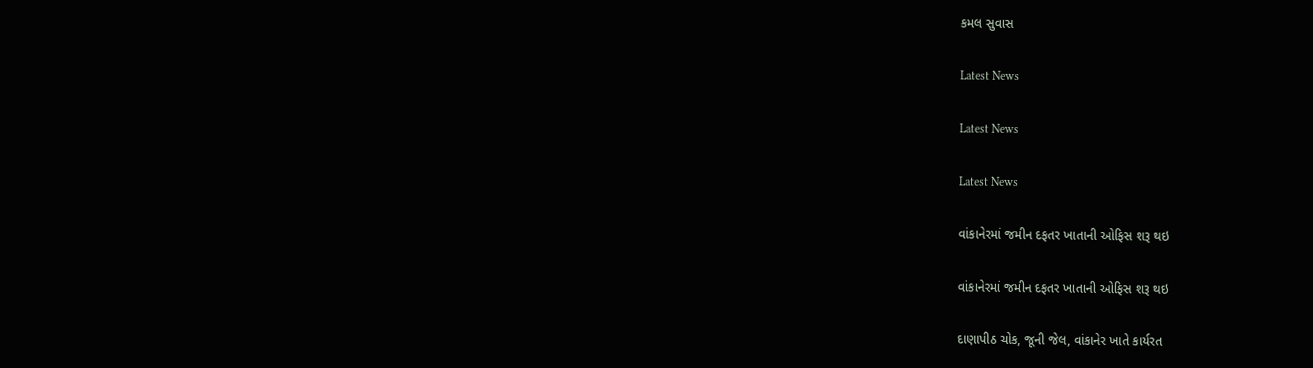કમલ સુવાસ

Latest News

Latest News

Latest News

વાંકાનેરમાં જમીન દફતર ખાતાની ઓફિસ શરૂ થઇ

વાંકાનેરમાં જમીન દફતર ખાતાની ઓફિસ શરૂ થઇ

દાણાપીઠ ચોક, જૂની જેલ, વાંકાનેર ખાતે કાર્યરત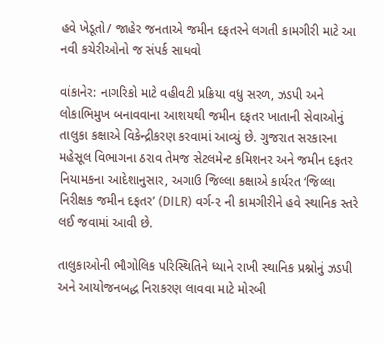હવે ખેડૂતો/ જાહેર જનતાએ જમીન દફતરને લગતી કામગીરી માટે આ નવી કચેરીઓનો જ સંપર્ક સાધવો

વાંકાનેર: નાગરિકો માટે વહીવટી પ્રક્રિયા વધુ સરળ, ઝડપી અને લોકાભિમુખ બનાવવાના આશયથી જમીન દફતર ખાતાની સેવાઓનું તાલુકા કક્ષાએ વિકેન્દ્રીકરણ કરવામાં આવ્યું છે. ગુજરાત સરકારના મહેસૂલ વિભાગના ઠરાવ તેમજ સેટલમેન્ટ કમિશનર અને જમીન દફતર નિયામકના આદેશાનુસાર, અગાઉ જિલ્લા કક્ષાએ કાર્યરત ‘જિલ્લા નિરીક્ષક જમીન દફતર’ (DILR) વર્ગ-૨ ની કામગીરીને હવે સ્થાનિક સ્તરે લઈ જવામાં આવી છે.

તાલુકાઓની ભૌગોલિક પરિસ્થિતિને ધ્યાને રાખી સ્થાનિક પ્રશ્નોનું ઝડપી અને આયોજનબદ્ધ નિરાકરણ લાવવા માટે મોરબી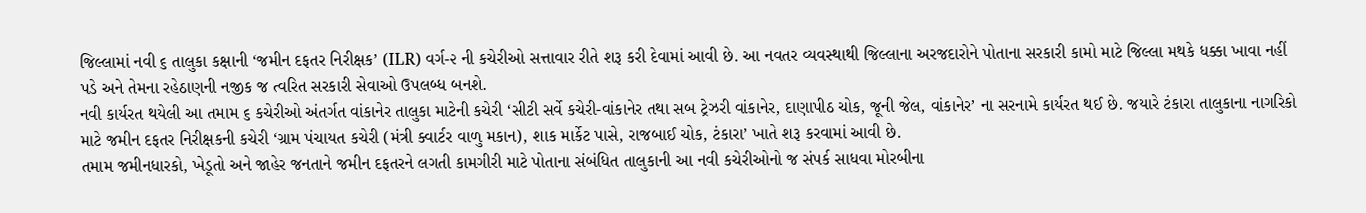જિલ્લામાં નવી ૬ તાલુકા કક્ષાની ‘જમીન દફતર નિરીક્ષક’ (ILR) વર્ગ-૨ ની કચેરીઓ સત્તાવાર રીતે શરૂ કરી દેવામાં આવી છે. આ નવતર વ્યવસ્થાથી જિલ્લાના અરજદારોને પોતાના સરકારી કામો માટે જિલ્લા મથકે ધક્કા ખાવા નહીં પડે અને તેમના રહેઠાણની નજીક જ ત્વરિત સરકારી સેવાઓ ઉપલબ્ધ બનશે.
નવી કાર્યરત થયેલી આ તમામ ૬ કચેરીઓ અંતર્ગત વાંકાનેર તાલુકા માટેની કચેરી ‘સીટી સર્વે કચેરી-વાંકાનેર તથા સબ ટ્રેઝરી વાંકાનેર, દાણાપીઠ ચોક, જૂની જેલ, વાંકાનેર’ ના સરનામે કાર્યરત થઈ છે. જયારે ટંકારા તાલુકાના નાગરિકો માટે જમીન દફતર નિરીક્ષકની કચેરી ‘ગ્રામ પંચાયત કચેરી (મંત્રી ક્વાર્ટર વાળુ મકાન), શાક માર્કેટ પાસે, રાજબાઈ ચોક, ટંકારા’ ખાતે શરૂ કરવામાં આવી છે.
તમામ જમીનધારકો, ખેડૂતો અને જાહેર જનતાને જમીન દફતરને લગતી કામગીરી માટે પોતાના સંબંધિત તાલુકાની આ નવી કચેરીઓનો જ સંપર્ક સાધવા મોરબીના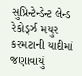સુપ્રિન્ટેન્ડેન્ટ લેન્ડ રેકોર્ડ્ઝ મયુર કરમટાની યાદીમાં જણાવાયું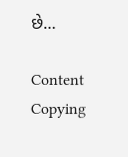છે…

Content Copying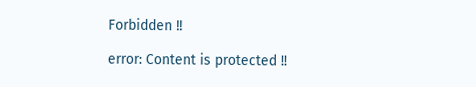Forbidden !!

error: Content is protected !!